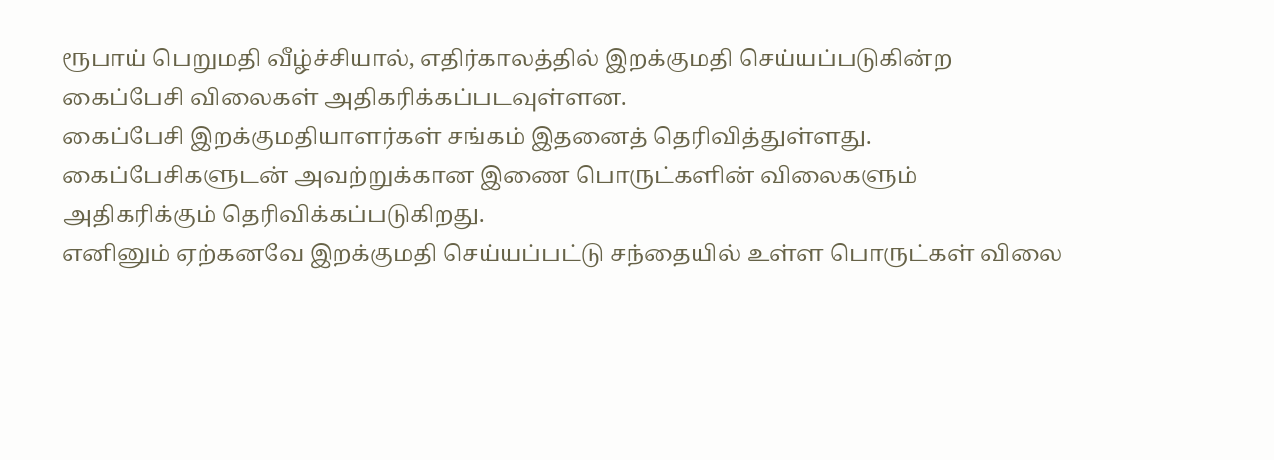ரூபாய் பெறுமதி வீழ்ச்சியால், எதிர்காலத்தில் இறக்குமதி செய்யப்படுகின்ற கைப்பேசி விலைகள் அதிகரிக்கப்படவுள்ளன.
கைப்பேசி இறக்குமதியாளர்கள் சங்கம் இதனைத் தெரிவித்துள்ளது.
கைப்பேசிகளுடன் அவற்றுக்கான இணை பொருட்களின் விலைகளும் அதிகரிக்கும் தெரிவிக்கப்படுகிறது.
எனினும் ஏற்கனவே இறக்குமதி செய்யப்பட்டு சந்தையில் உள்ள பொருட்கள் விலை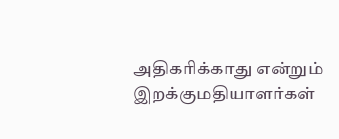அதிகரிக்காது என்றும் இறக்குமதியாளர்கள்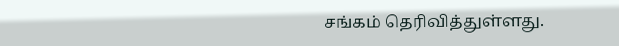சங்கம் தெரிவித்துள்ளது.